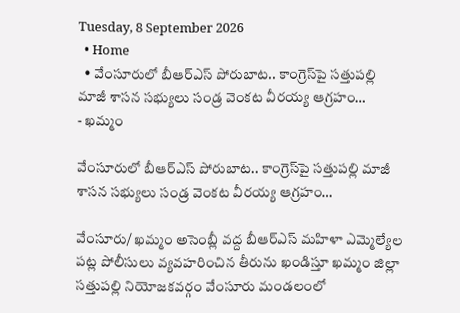Tuesday, 8 September 2026
  • Home
  • వేంసూరులో బీఆర్ఎస్ పోరుబాట.. కాంగ్రెస్‌పై సత్తుపల్లి మాజీ శాసన సభ్యులు సండ్ర వెంకట వీరయ్య ఆగ్రహం…
- ఖమ్మం

వేంసూరులో బీఆర్ఎస్ పోరుబాట.. కాంగ్రెస్‌పై సత్తుపల్లి మాజీ శాసన సభ్యులు సండ్ర వెంకట వీరయ్య ఆగ్రహం…

వేంసూరు/ ఖమ్మం అసెంబ్లీ వద్ద బీఆర్ఎస్ మహిళా ఎమ్మెల్యేల పట్ల పోలీసులు వ్యవహరించిన తీరును ఖండిస్తూ ఖమ్మం జిల్లా సత్తుపల్లి నియోజకవర్గం వేంసూరు మండలంలో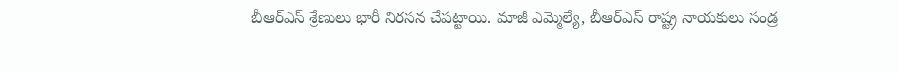బీఆర్ఎస్ శ్రేణులు భారీ నిరసన చేపట్టాయి. మాజీ ఎమ్మెల్యే, బీఆర్ఎస్ రాష్ట్ర నాయకులు సండ్ర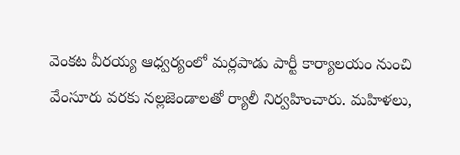వెంకట వీరయ్య ఆధ్వర్యంలో మర్లపాడు పార్టీ కార్యాలయం నుంచి వేంసూరు వరకు నల్లజెండాలతో ర్యాలీ నిర్వహించారు. మహిళలు,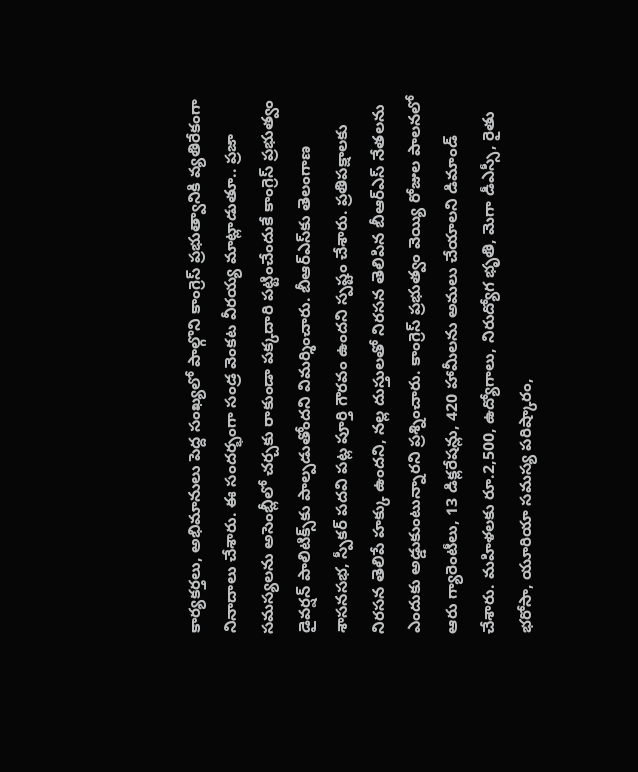కార్యకర్తలు, అభిమానులు పెద్ద సంఖ్యలో పాల్గొని కాంగ్రెస్ ప్రభుత్వానికి వ్యతిరేకంగా నినాదాలు చేశారు. ఈ సందర్భంగా సండ్ర వెంకట వీరయ్య మాట్లాడుతూ.. ప్రజా సమస్యలను అసెంబ్లీలో చర్చకు రాకుండా పక్కదారి పట్టించేందుకే కాంగ్రెస్ ప్రభుత్వం డైవర్షన్ పాలిటిక్స్‌కు పాల్పడుతోందని విమర్శించారు. బీఆర్ఎస్‌కు తెలంగాణ శాసనసభ, స్పీకర్ పదవి పట్ల పూర్తి గౌరవం ఉందని స్పష్టం చేశారు. ప్రతిపక్షాలకు నిరసన తెలిపే హక్కు ఉందని, నల్ల దుస్తులతో నిరసన తెలిపిన బీఆర్ఎస్ నేతలను ఎందుకు అడ్డుకుంటున్నారని ప్రశ్నించారు. కాంగ్రెస్ ప్రభుత్వం వెయ్యి రోజుల పాలనలో ఆరు గ్యారెంటీలు, 13 డిక్లరేషన్లు, 420 హామీలను అమలు చేయాలని డిమాండ్ చేశారు. మహిళలకు రూ.2,500, ఉద్యోగాలు, నిరుద్యోగ భృతి, మెగా డీఎస్సీ, రైతు భరోసా, యూరియా సమస్య పరిష్కారం,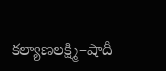కల్యాణలక్ష్మి–షాదీ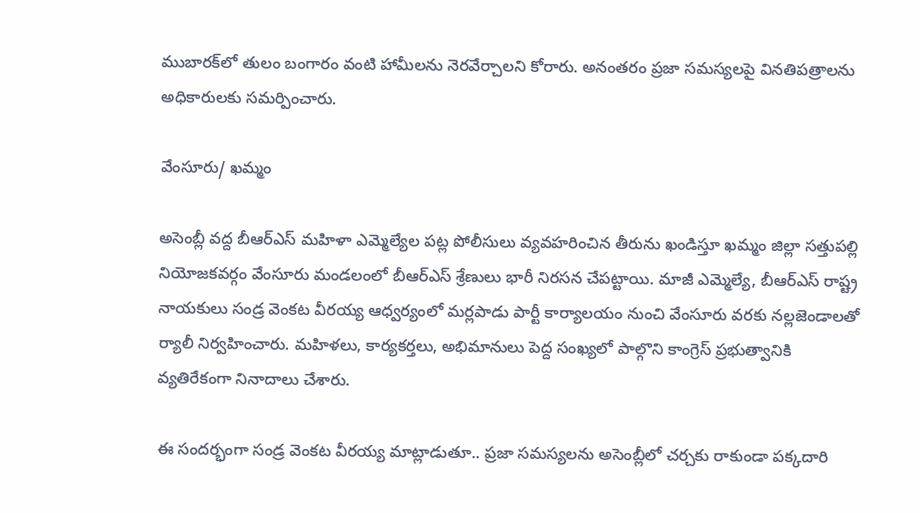ముబారక్‌లో తులం బంగారం వంటి హామీలను నెరవేర్చాలని కోరారు. అనంతరం ప్రజా సమస్యలపై వినతిపత్రాలను అధికారులకు సమర్పించారు.

వేంసూరు/ ఖమ్మం

అసెంబ్లీ వద్ద బీఆర్ఎస్ మహిళా ఎమ్మెల్యేల పట్ల పోలీసులు వ్యవహరించిన తీరును ఖండిస్తూ ఖమ్మం జిల్లా సత్తుపల్లి నియోజకవర్గం వేంసూరు మండలంలో బీఆర్ఎస్ శ్రేణులు భారీ నిరసన చేపట్టాయి. మాజీ ఎమ్మెల్యే, బీఆర్ఎస్ రాష్ట్ర నాయకులు సండ్ర వెంకట వీరయ్య ఆధ్వర్యంలో మర్లపాడు పార్టీ కార్యాలయం నుంచి వేంసూరు వరకు నల్లజెండాలతో ర్యాలీ నిర్వహించారు. మహిళలు, కార్యకర్తలు, అభిమానులు పెద్ద సంఖ్యలో పాల్గొని కాంగ్రెస్ ప్రభుత్వానికి వ్యతిరేకంగా నినాదాలు చేశారు.

ఈ సందర్భంగా సండ్ర వెంకట వీరయ్య మాట్లాడుతూ.. ప్రజా సమస్యలను అసెంబ్లీలో చర్చకు రాకుండా పక్కదారి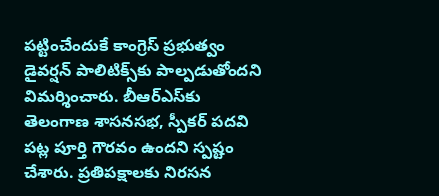పట్టించేందుకే కాంగ్రెస్ ప్రభుత్వం డైవర్షన్ పాలిటిక్స్‌కు పాల్పడుతోందని విమర్శించారు. బీఆర్ఎస్‌కు తెలంగాణ శాసనసభ, స్పీకర్ పదవి పట్ల పూర్తి గౌరవం ఉందని స్పష్టం చేశారు. ప్రతిపక్షాలకు నిరసన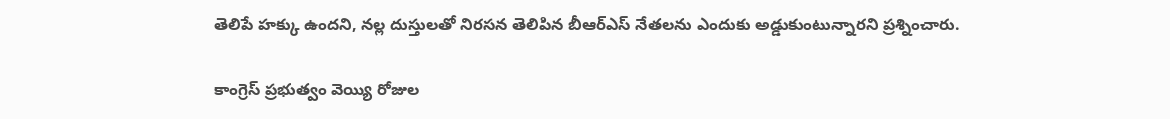తెలిపే హక్కు ఉందని, నల్ల దుస్తులతో నిరసన తెలిపిన బీఆర్ఎస్ నేతలను ఎందుకు అడ్డుకుంటున్నారని ప్రశ్నించారు.

కాంగ్రెస్ ప్రభుత్వం వెయ్యి రోజుల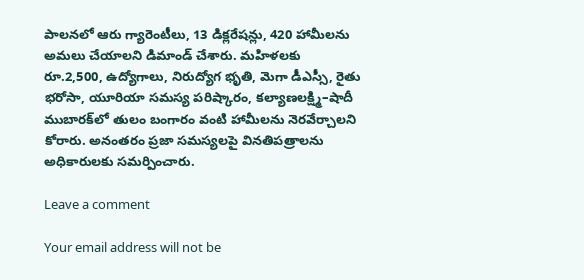పాలనలో ఆరు గ్యారెంటీలు, 13 డిక్లరేషన్లు, 420 హామీలను అమలు చేయాలని డిమాండ్ చేశారు. మహిళలకు రూ.2,500, ఉద్యోగాలు, నిరుద్యోగ భృతి, మెగా డీఎస్సీ, రైతు భరోసా, యూరియా సమస్య పరిష్కారం, కల్యాణలక్ష్మి–షాదీ ముబారక్‌లో తులం బంగారం వంటి హామీలను నెరవేర్చాలని కోరారు. అనంతరం ప్రజా సమస్యలపై వినతిపత్రాలను అధికారులకు సమర్పించారు.

Leave a comment

Your email address will not be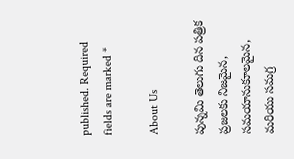published. Required fields are marked *

About Us

పున్నమి తెలుగు దిన పత్రిక ప్రజలకు నిజమైన, సమయానుకూలమైన, మరియు సమగ్ర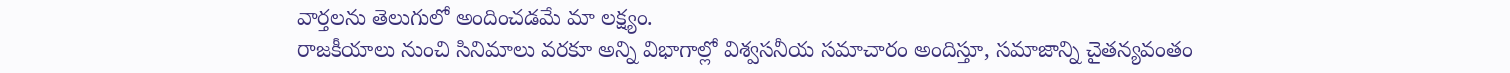వార్తలను తెలుగులో అందించడమే మా లక్ష్యం.
రాజకీయాలు నుంచి సినిమాలు వరకూ అన్ని విభాగాల్లో విశ్వసనీయ సమాచారం అందిస్తూ, సమాజాన్ని చైతన్యవంతం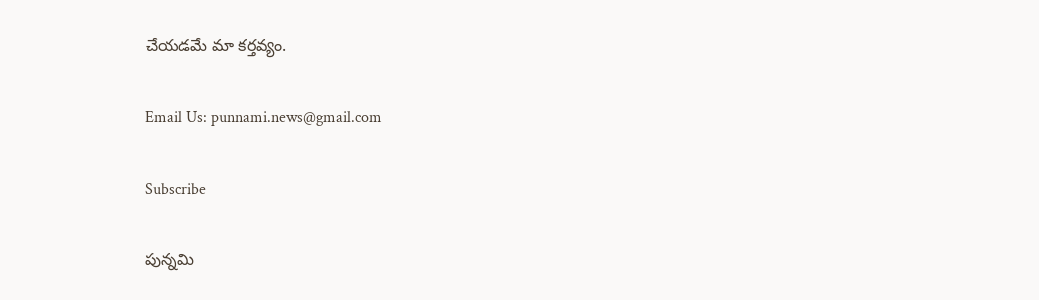చేయడమే మా కర్తవ్యం.

Email Us: punnami.news@gmail.com

Subscribe

పున్నమి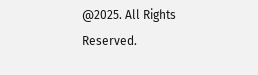@2025. All Rights Reserved.